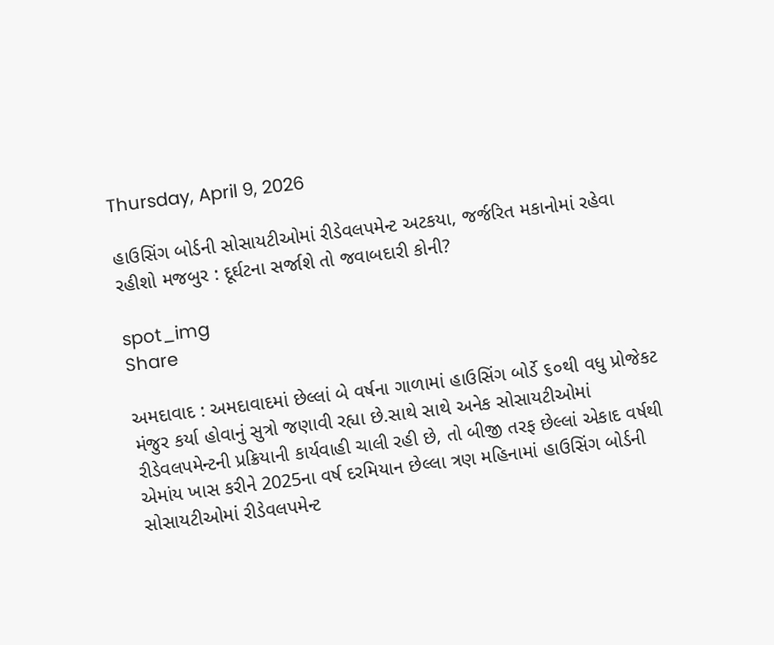Thursday, April 9, 2026

હાઉસિંગ બોર્ડની સોસાયટીઓમાં રીડેવલપમેન્ટ અટકયા, જર્જરિત મકાનોમાં રહેવા રહીશો મજબુર : દૂર્ઘટના સર્જાશે તો જવાબદારી કોની?

spot_img
Share

અમદાવાદ : અમદાવાદમાં છેલ્લાં બે વર્ષના ગાળામાં હાઉસિંગ બોર્ડે ૬૦થી વધુ પ્રોજેકટ મંજુર કર્યા હોવાનું સુત્રો જણાવી રહ્યા છે.સાથે સાથે અનેક સોસાયટીઓમાં રીડેવલપમેન્ટની પ્રક્રિયાની કાર્યવાહી ચાલી રહી છે, તો બીજી તરફ છેલ્લાં એકાદ વર્ષથી એમાંય ખાસ કરીને 2025ના વર્ષ દરમિયાન છેલ્લા ત્રણ મહિનામાં હાઉસિંગ બોર્ડની સોસાયટીઓમાં રીડેવલપમેન્ટ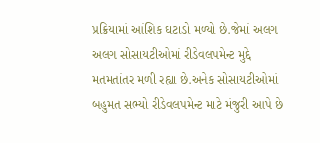પ્રક્રિયામાં આંશિક ઘટાડો મળ્યો છે.જેમાં અલગ અલગ સોસાયટીઓમાં રીડેવલપમેન્ટ મુદ્દે મતમતાંતર મળી રહ્યા છે.અનેક સોસાયટીઓમાં બહુમત સભ્યો રીડેવલપમેન્ટ માટે મંજુરી આપે છે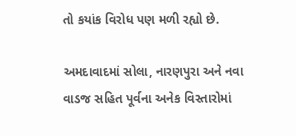તો કયાંક વિરોધ પણ મળી રહ્યો છે.

અમદાવાદમાં સોલા, નારણપુરા અને નવા વાડજ સહિત પૂર્વના અનેક વિસ્તારોમાં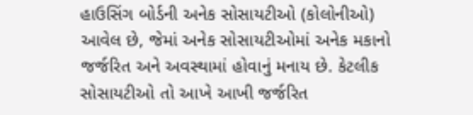હાઉસિંગ બોર્ડની અનેક સોસાયટીઓ (કોલોનીઓ) આવેલ છે, જેમાં અનેક સોસાયટીઓમાં અનેક મકાનો જર્જરિત અને અવસ્થામાં હોવાનું મનાય છે. કેટલીક સોસાયટીઓ તો આખે આખી જર્જરિત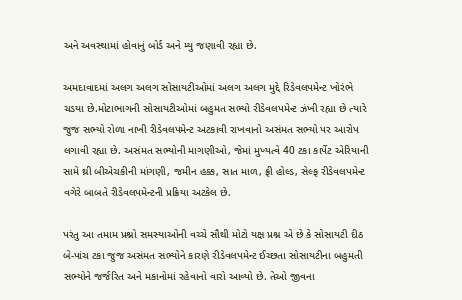અને અવસ્થામાં હોવાનું બોર્ડ અને મ્યુ જણાવી રહ્યા છે.

અમદાવાદમાં અલગ અલગ સોસાયટીઓમાં અલગ અલગ મુદ્દે રિડેવલપમેન્ટ ખોરંભે ચડયા છે.મોટાભાગની સોસાયટીઓમાં બહુમત સભ્યો રીડેવલપમેન્ટ ઝંખી રહ્યા છે ત્યારે જુજ સભ્યો રોળા નાખી રીડેવલપમેન્ટ અટકાવી રાખવાનો અસંમત સભ્યો પર આરોપ લગાવી રહ્યા છે. અસંમત સભ્યોની માગણીઓ, જેમાં મુખ્યત્વે 40 ટકા કાર્પેટ એરિયાની સામે થ્રી બીએચકીની માંગણી, જમીન હક્ક, સાત માળ, ફ્રી હોલ્ડ, સેલ્ફ રીડેવલપમેન્ટ વગેરે બાબતે રીડેવલપમેન્ટની પ્રક્રિયા અટકેલ છે.

પરંતુ આ તમામ પ્રશ્નો સમસ્યાઓની વચ્ચે સૌથી મોટો યક્ષ પ્રશ્ન એ છે કે સોસાયટી દીઠ બે-પાંચ ટકા જુજ અસંમત સભ્યોને કારણે રીડેવલપમેન્ટ ઈચ્છતા સોસાયટીના બહુમતી સભ્યોને જર્જરિત અને મકાનોમાં રહેવાનો વારો આવ્યો છે. તેઓ જીવના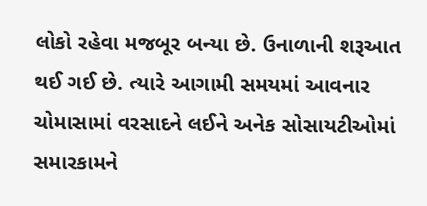લોકો રહેવા મજબૂર બન્યા છે. ઉનાળાની શરૂઆત થઈ ગઈ છે. ત્યારે આગામી સમયમાં આવનાર ચોમાસામાં વરસાદને લઈને અનેક સોસાયટીઓમાં સમારકામને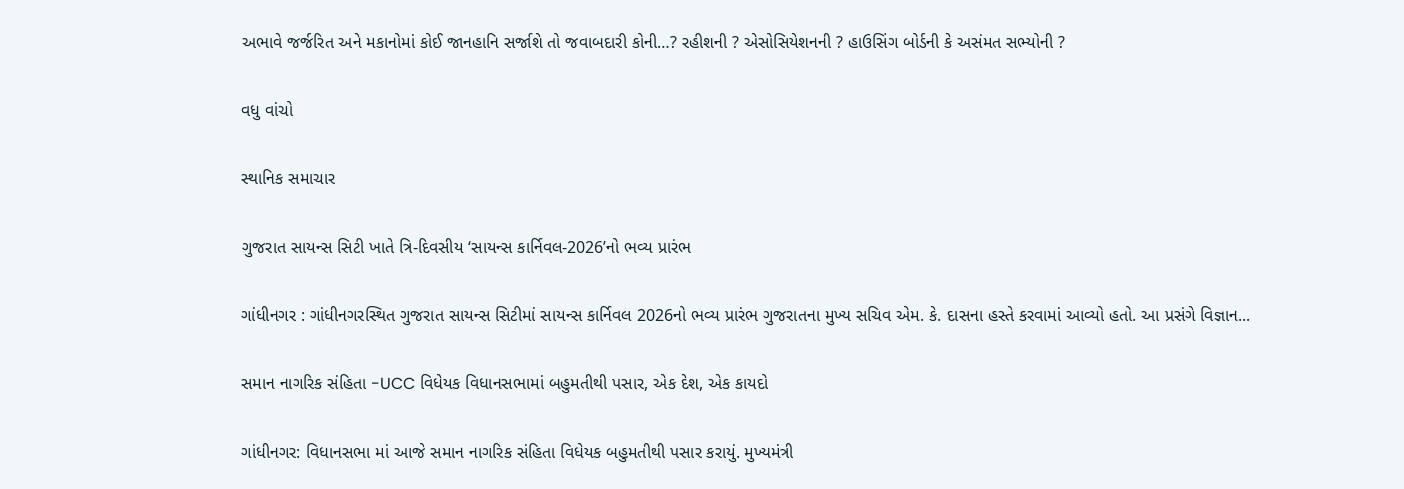અભાવે જર્જરિત અને મકાનોમાં કોઈ જાનહાનિ સર્જાશે તો જવાબદારી કોની…? રહીશની ? એસોસિયેશનની ? હાઉસિંગ બોર્ડની કે અસંમત સભ્યોની ?

વધુ વાંચો

સ્થાનિક સમાચાર

ગુજરાત સાયન્સ સિટી ખાતે ત્રિ-દિવસીય ‘સાયન્સ કાર્નિવલ-2026’નો ભવ્ય પ્રારંભ

ગાંધીનગર : ગાંધીનગરસ્થિત ગુજરાત સાયન્સ સિટીમાં સાયન્સ કાર્નિવલ 2026નો ભવ્ય પ્રારંભ ગુજરાતના મુખ્ય સચિવ એમ. કે. દાસના હસ્તે કરવામાં આવ્યો હતો. આ પ્રસંગે વિજ્ઞાન...

સમાન નાગરિક સંહિતા -UCC વિધેયક વિધાનસભામાં બહુમતીથી પસાર, એક દેશ, એક કાયદો

ગાંધીનગર: વિધાનસભા માં આજે સમાન નાગરિક સંહિતા વિધેયક બહુમતીથી પસાર કરાયું. મુખ્યમંત્રી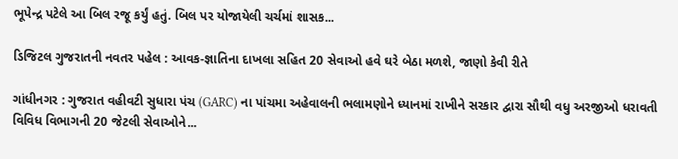ભૂપેન્દ્ર પટેલે આ બિલ રજૂ કર્યું હતું. બિલ પર યોજાયેલી ચર્ચમાં શાસક...

ડિજિટલ ગુજરાતની નવતર પહેલ : આવક-જ્ઞાતિના દાખલા સહિત 20 સેવાઓ હવે ઘરે બેઠા મળશે, જાણો કેવી રીતે

ગાંધીનગર : ગુજરાત વહીવટી સુધારા પંચ (GARC) ના પાંચમા અહેવાલની ભલામણોને ધ્યાનમાં રાખીને સરકાર દ્વારા સૌથી વધુ અરજીઓ ધરાવતી વિવિધ વિભાગની 20 જેટલી સેવાઓને...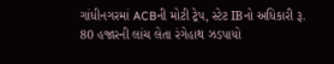ગાંધીનગરમાં ACBની મોટી ટ્રેપ, સ્ટેટ IBનો અધિકારી રૂ. 80 હજારની લાંચ લેતા રંગેહાથ ઝડપાયો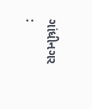ગાંધીનગર :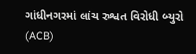ગાંધીનગરમાં લાંચ રુશ્વત વિરોધી બ્યુરો (ACB)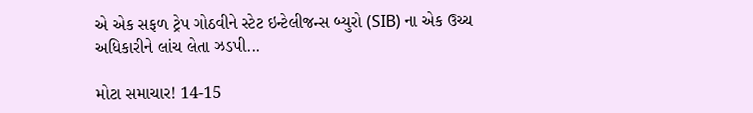એ એક સફળ ટ્રેપ ગોઠવીને સ્ટેટ ઇન્ટેલીજન્સ બ્યુરો (SIB) ના એક ઉચ્ચ અધિકારીને લાંચ લેતા ઝડપી...

મોટા સમાચાર! 14-15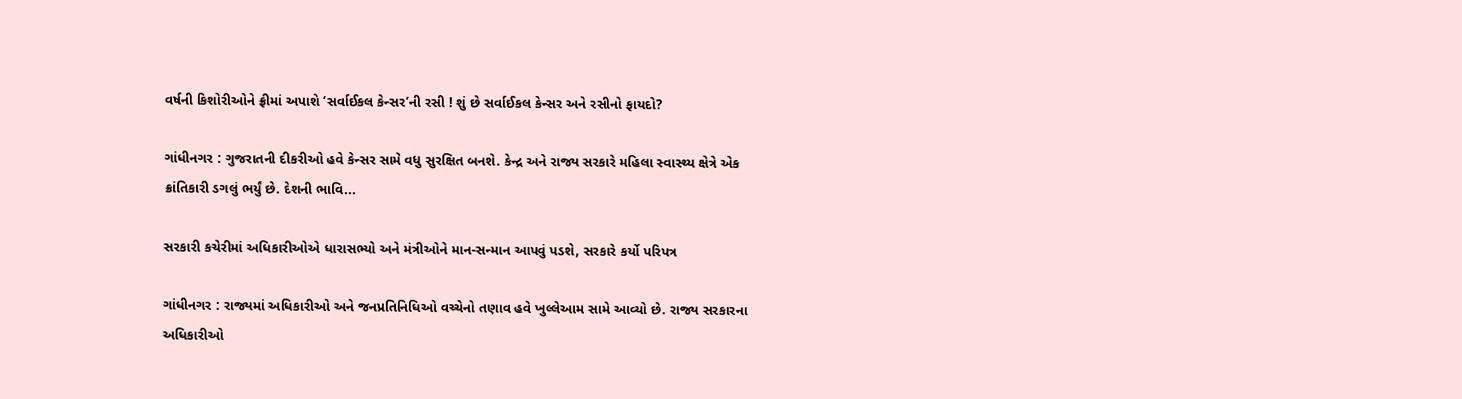વર્ષની કિશોરીઓને ફ્રીમાં અપાશે ‘સર્વાઈકલ કેન્સર’ની રસી ! શું છે સર્વાઈકલ કેન્સર અને રસીનો ફાયદો?

ગાંધીનગર : ગુજરાતની દીકરીઓ હવે કેન્સર સામે વધુ સુરક્ષિત બનશે. કેન્દ્ર અને રાજ્ય સરકારે મહિલા સ્વાસ્થ્ય ક્ષેત્રે એક ક્રાંતિકારી ડગલું ભર્યું છે. દેશની ભાવિ...

સરકારી કચેરીમાં અધિકારીઓએ ધારાસભ્યો અને મંત્રીઓને માન-સન્માન આપવું પડશે, સરકારે કર્યો પરિપત્ર

ગાંધીનગર : રાજ્યમાં અધિકારીઓ અને જનપ્રતિનિધિઓ વચ્ચેનો તણાવ હવે ખુલ્લેઆમ સામે આવ્યો છે. રાજ્ય સરકારના અધિકારીઓ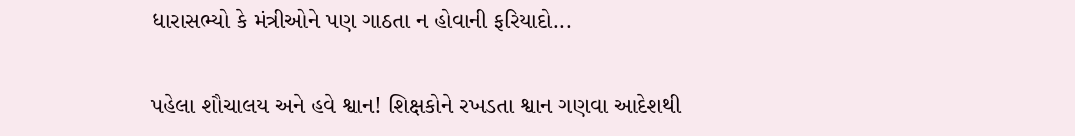ધારાસભ્યો કે મંત્રીઓને પણ ગાઠતા ન હોવાની ફરિયાદો...

પહેલા શૌચાલય અને હવે શ્વાન! શિક્ષકોને રખડતા શ્વાન ગણવા આદેશથી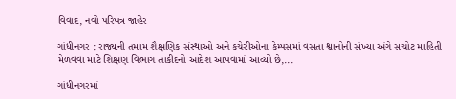વિવાદ, નવો પરિપત્ર જાહેર

ગાંધીનગર : રાજ્યની તમામ શૈક્ષણિક સંસ્થાઓ અને કચેરીઓના કેમ્પસમાં વસતા શ્વાનોની સંખ્યા અંગે સચોટ માહિતી મેળવવા માટે શિક્ષણ વિભાગ તાકીદનો આદેશ આપવામાં આવ્યો છે,...

ગાંધીનગરમાં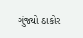ગુંજ્યો ઠાકોર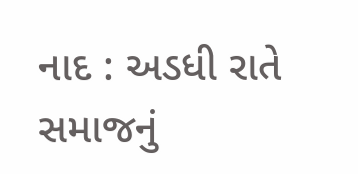નાદ : અડધી રાતે સમાજનું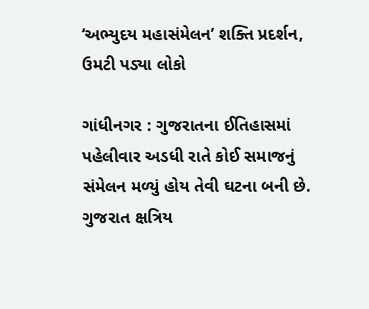‘અભ્યુદય મહાસંમેલન’ શક્તિ પ્રદર્શન, ઉમટી પડ્યા લોકો

ગાંધીનગર : ગુજરાતના ઈતિહાસમાં પહેલીવાર અડધી રાતે કોઈ સમાજનું સંમેલન મળ્યું હોય તેવી ઘટના બની છે. ગુજરાત ક્ષત્રિય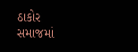ઠાકોર સમાજમાં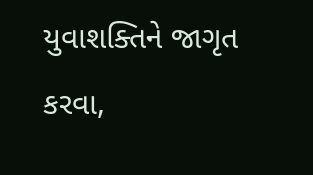યુવાશક્તિને જાગૃત કરવા,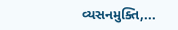વ્યસનમુક્તિ,...